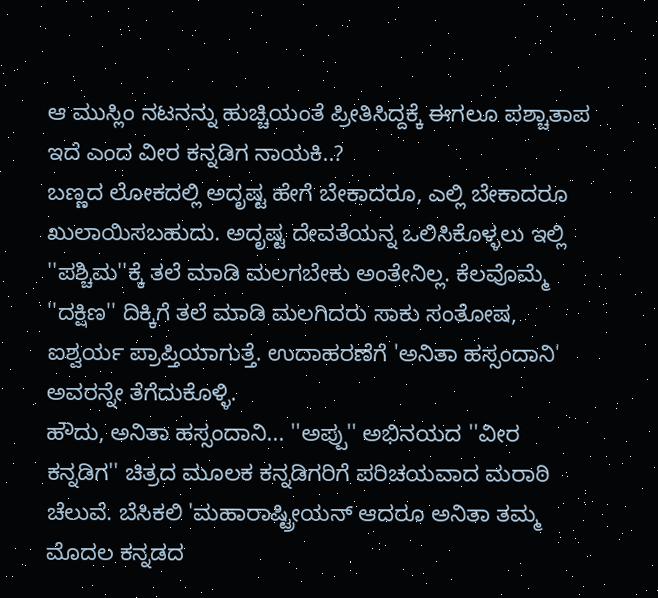ಆ ಮುಸ್ಲಿಂ ನಟನನ್ನು ಹುಚ್ಚಿಯಂತೆ ಪ್ರೀತಿಸಿದ್ದಕ್ಕೆ ಈಗಲೂ ಪಶ್ಚಾತಾಪ ಇದೆ ಎಂದ ವೀರ ಕನ್ನಡಿಗ ನಾಯಕಿ..?
ಬಣ್ಣದ ಲೋಕದಲ್ಲಿ ಅದೃಷ್ಟ ಹೇಗೆ ಬೇಕಾದರೂ, ಎಲ್ಲಿ ಬೇಕಾದರೂ ಖುಲಾಯಿಸಬಹುದು. ಅದೃಷ್ಟ ದೇವತೆಯನ್ನ ಒಲಿಸಿಕೊಳ್ಳಲು ಇಲ್ಲಿ ''ಪಶ್ಚಿಮ''ಕ್ಕೆ ತಲೆ ಮಾಡಿ ಮಲಗಬೇಕು ಅಂತೇನಿಲ್ಲ. ಕೆಲವೊಮ್ಮೆ ''ದಕ್ಷಿಣ'' ದಿಕ್ಕಿಗೆ ತಲೆ ಮಾಡಿ ಮಲಗಿದರು ಸಾಕು ಸಂತೋಷ, ಐಶ್ವರ್ಯ ಪ್ರಾಪ್ತಿಯಾಗುತ್ತೆ. ಉದಾಹರಣೆಗೆ 'ಅನಿತಾ ಹಸ್ಸಂದಾನಿ' ಅವರನ್ನೇ ತೆಗೆದುಕೊಳ್ಳಿ.
ಹೌದು, ಅನಿತಾ ಹಸ್ಸಂದಾನಿ... ''ಅಪ್ಪು'' ಅಭಿನಯದ ''ವೀರ ಕನ್ನಡಿಗ'' ಚಿತ್ರದ ಮೂಲಕ ಕನ್ನಡಿಗರಿಗೆ ಪರಿಚಯವಾದ ಮರಾಠಿ ಚೆಲುವೆ. ಬೆಸಿಕಲಿ 'ಮಹಾರಾಷ್ಟ್ರೀಯನ್ ಆದರೂ ಅನಿತಾ ತಮ್ಮ ಮೊದಲ ಕನ್ನಡದ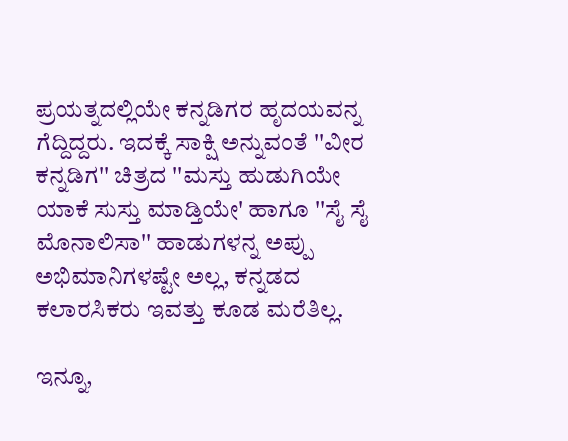ಪ್ರಯತ್ನದಲ್ಲಿಯೇ ಕನ್ನಡಿಗರ ಹೃದಯವನ್ನ ಗೆದ್ದಿದ್ದರು. ಇದಕ್ಕೆ ಸಾಕ್ಷಿ ಅನ್ನುವಂತೆ ''ವೀರ ಕನ್ನಡಿಗ'' ಚಿತ್ರದ ''ಮಸ್ತು ಹುಡುಗಿಯೇ ಯಾಕೆ ಸುಸ್ತು ಮಾಡ್ತಿಯೇ' ಹಾಗೂ ''ಸೈ ಸೈ ಮೊನಾಲಿಸಾ'' ಹಾಡುಗಳನ್ನ ಅಪ್ಪು ಅಭಿಮಾನಿಗಳಷ್ಟೇ ಅಲ್ಲ, ಕನ್ನಡದ ಕಲಾರಸಿಕರು ಇವತ್ತು ಕೂಡ ಮರೆತಿಲ್ಲ.

ಇನ್ನೂ,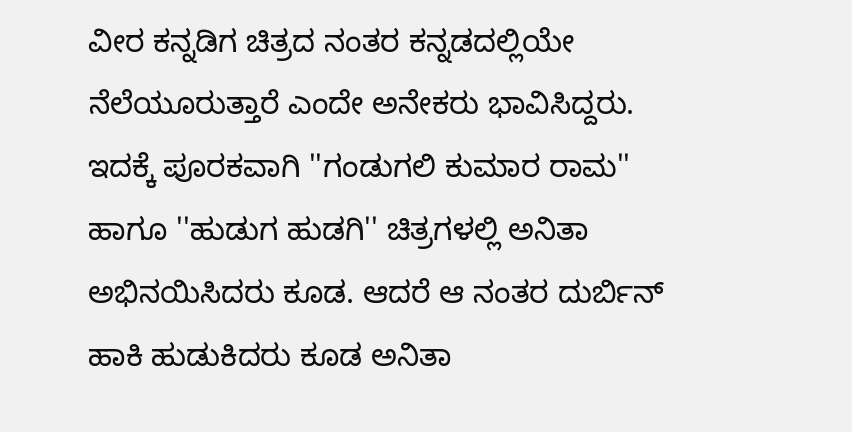ವೀರ ಕನ್ನಡಿಗ ಚಿತ್ರದ ನಂತರ ಕನ್ನಡದಲ್ಲಿಯೇ ನೆಲೆಯೂರುತ್ತಾರೆ ಎಂದೇ ಅನೇಕರು ಭಾವಿಸಿದ್ದರು. ಇದಕ್ಕೆ ಪೂರಕವಾಗಿ ''ಗಂಡುಗಲಿ ಕುಮಾರ ರಾಮ'' ಹಾಗೂ ''ಹುಡುಗ ಹುಡಗಿ'' ಚಿತ್ರಗಳಲ್ಲಿ ಅನಿತಾ ಅಭಿನಯಿಸಿದರು ಕೂಡ. ಆದರೆ ಆ ನಂತರ ದುರ್ಬಿನ್ ಹಾಕಿ ಹುಡುಕಿದರು ಕೂಡ ಅನಿತಾ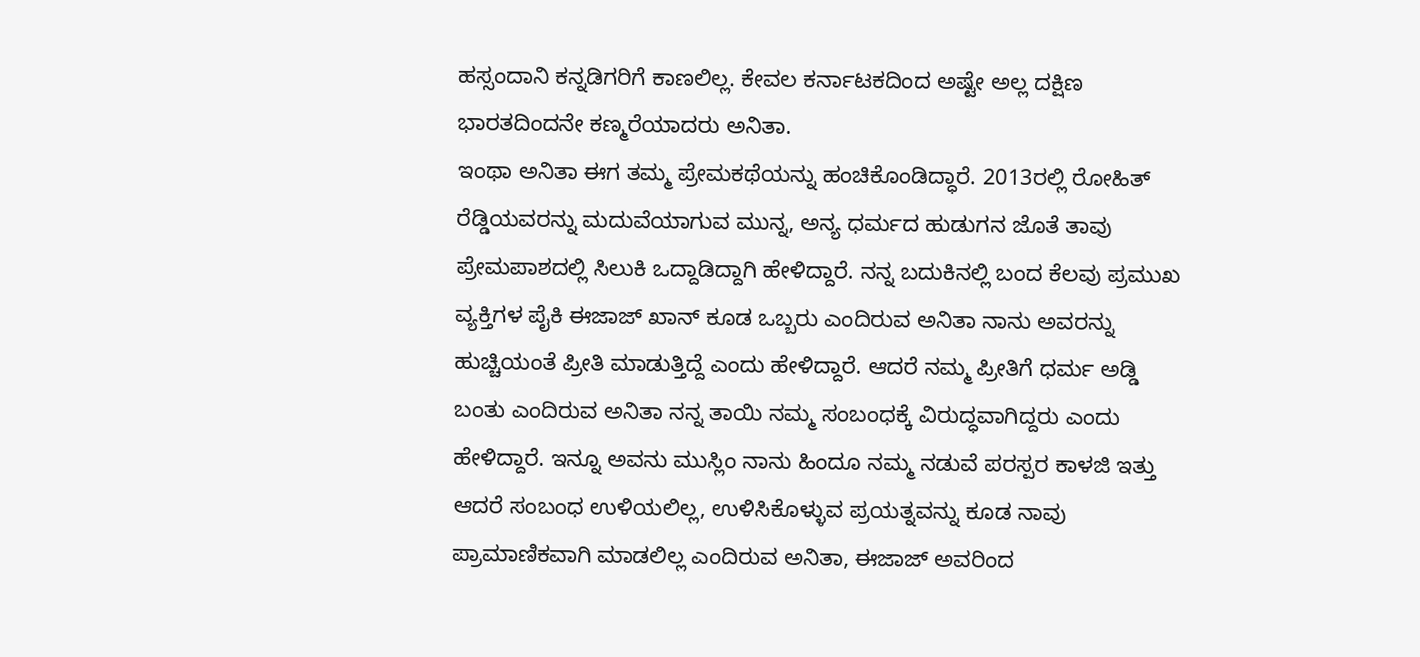ಹಸ್ಸಂದಾನಿ ಕನ್ನಡಿಗರಿಗೆ ಕಾಣಲಿಲ್ಲ. ಕೇವಲ ಕರ್ನಾಟಕದಿಂದ ಅಷ್ಟೇ ಅಲ್ಲ ದಕ್ಷಿಣ ಭಾರತದಿಂದನೇ ಕಣ್ಮರೆಯಾದರು ಅನಿತಾ.
ಇಂಥಾ ಅನಿತಾ ಈಗ ತಮ್ಮ ಪ್ರೇಮಕಥೆಯನ್ನು ಹಂಚಿಕೊಂಡಿದ್ಧಾರೆ. 2013ರಲ್ಲಿ ರೋಹಿತ್ ರೆಡ್ಡಿಯವರನ್ನು ಮದುವೆಯಾಗುವ ಮುನ್ನ, ಅನ್ಯ ಧರ್ಮದ ಹುಡುಗನ ಜೊತೆ ತಾವು ಪ್ರೇಮಪಾಶದಲ್ಲಿ ಸಿಲುಕಿ ಒದ್ದಾಡಿದ್ದಾಗಿ ಹೇಳಿದ್ದಾರೆ. ನನ್ನ ಬದುಕಿನಲ್ಲಿ ಬಂದ ಕೆಲವು ಪ್ರಮುಖ ವ್ಯಕ್ತಿಗಳ ಪೈಕಿ ಈಜಾಜ್ ಖಾನ್ ಕೂಡ ಒಬ್ಬರು ಎಂದಿರುವ ಅನಿತಾ ನಾನು ಅವರನ್ನು ಹುಚ್ಚಿಯಂತೆ ಪ್ರೀತಿ ಮಾಡುತ್ತಿದ್ದೆ ಎಂದು ಹೇಳಿದ್ದಾರೆ. ಆದರೆ ನಮ್ಮ ಪ್ರೀತಿಗೆ ಧರ್ಮ ಅಡ್ಡಿ ಬಂತು ಎಂದಿರುವ ಅನಿತಾ ನನ್ನ ತಾಯಿ ನಮ್ಮ ಸಂಬಂಧಕ್ಕೆ ವಿರುದ್ಧವಾಗಿದ್ದರು ಎಂದು ಹೇಳಿದ್ದಾರೆ. ಇನ್ನೂ ಅವನು ಮುಸ್ಲಿಂ ನಾನು ಹಿಂದೂ ನಮ್ಮ ನಡುವೆ ಪರಸ್ಪರ ಕಾಳಜಿ ಇತ್ತು ಆದರೆ ಸಂಬಂಧ ಉಳಿಯಲಿಲ್ಲ, ಉಳಿಸಿಕೊಳ್ಳುವ ಪ್ರಯತ್ನವನ್ನು ಕೂಡ ನಾವು ಪ್ರಾಮಾಣಿಕವಾಗಿ ಮಾಡಲಿಲ್ಲ ಎಂದಿರುವ ಅನಿತಾ, ಈಜಾಜ್ ಅವರಿಂದ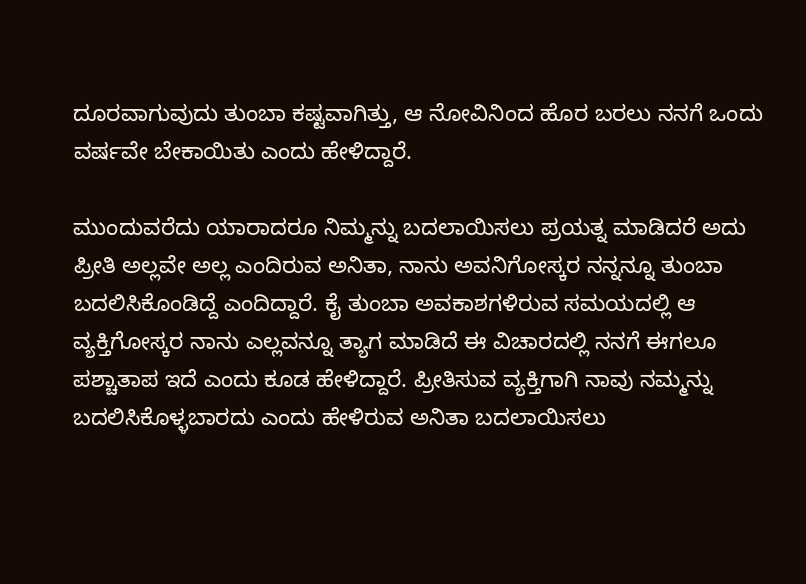ದೂರವಾಗುವುದು ತುಂಬಾ ಕಷ್ಟವಾಗಿತ್ತು, ಆ ನೋವಿನಿಂದ ಹೊರ ಬರಲು ನನಗೆ ಒಂದು ವರ್ಷವೇ ಬೇಕಾಯಿತು ಎಂದು ಹೇಳಿದ್ದಾರೆ.

ಮುಂದುವರೆದು ಯಾರಾದರೂ ನಿಮ್ಮನ್ನು ಬದಲಾಯಿಸಲು ಪ್ರಯತ್ನ ಮಾಡಿದರೆ ಅದು ಪ್ರೀತಿ ಅಲ್ಲವೇ ಅಲ್ಲ ಎಂದಿರುವ ಅನಿತಾ, ನಾನು ಅವನಿಗೋಸ್ಕರ ನನ್ನನ್ನೂ ತುಂಬಾ ಬದಲಿಸಿಕೊಂಡಿದ್ದೆ ಎಂದಿದ್ದಾರೆ. ಕೈ ತುಂಬಾ ಅವಕಾಶಗಳಿರುವ ಸಮಯದಲ್ಲಿ ಆ ವ್ಯಕ್ತಿಗೋಸ್ಕರ ನಾನು ಎಲ್ಲವನ್ನೂ ತ್ಯಾಗ ಮಾಡಿದೆ ಈ ವಿಚಾರದಲ್ಲಿ ನನಗೆ ಈಗಲೂ ಪಶ್ಚಾತಾಪ ಇದೆ ಎಂದು ಕೂಡ ಹೇಳಿದ್ದಾರೆ. ಪ್ರೀತಿಸುವ ವ್ಯಕ್ತಿಗಾಗಿ ನಾವು ನಮ್ಮನ್ನು ಬದಲಿಸಿಕೊಳ್ಳಬಾರದು ಎಂದು ಹೇಳಿರುವ ಅನಿತಾ ಬದಲಾಯಿಸಲು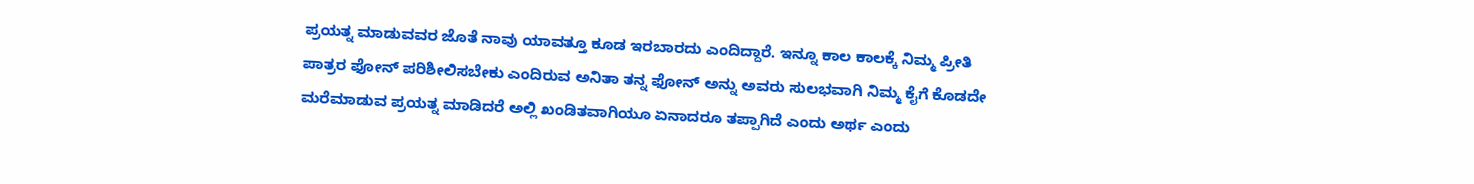ಪ್ರಯತ್ನ ಮಾಡುವವರ ಜೊತೆ ನಾವು ಯಾವತ್ತೂ ಕೂಡ ಇರಬಾರದು ಎಂದಿದ್ದಾರೆ. ಇನ್ನೂ ಕಾಲ ಕಾಲಕ್ಕೆ ನಿಮ್ಮ ಪ್ರೀತಿ ಪಾತ್ರರ ಫೋನ್ ಪರಿಶೀಲಿಸಬೇಕು ಎಂದಿರುವ ಅನಿತಾ ತನ್ನ ಫೋನ್ ಅನ್ನು ಅವರು ಸುಲಭವಾಗಿ ನಿಮ್ಮ ಕೈಗೆ ಕೊಡದೇ ಮರೆಮಾಡುವ ಪ್ರಯತ್ನ ಮಾಡಿದರೆ ಅಲ್ಲಿ ಖಂಡಿತವಾಗಿಯೂ ಏನಾದರೂ ತಪ್ಪಾಗಿದೆ ಎಂದು ಅರ್ಥ ಎಂದು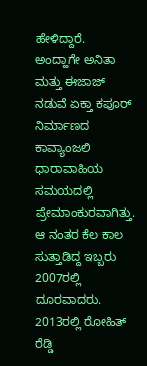ಹೇಳಿದ್ದಾರೆ.
ಅಂದ್ಹಾಗೇ ಅನಿತಾ ಮತ್ತು ಈಜಾಜ್ ನಡುವೆ ಏಕ್ತಾ ಕಪೂರ್ ನಿರ್ಮಾಣದ ಕಾವ್ಯಾಂಜಲಿ ಧಾರಾವಾಹಿಯ ಸಮಯದಲ್ಲಿ ಪ್ರೇಮಾಂಕುರವಾಗಿತ್ತು. ಆ ನಂತರ ಕೆಲ ಕಾಲ ಸುತ್ತಾಡಿದ್ದ ಇಬ್ಬರು 2007ರಲ್ಲಿ ದೂರವಾದರು. 2013ರಲ್ಲಿ ರೋಹಿತ್ ರೆಡ್ಡಿ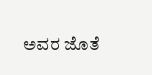ಅವರ ಜೊತೆ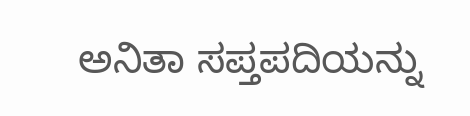ಅನಿತಾ ಸಪ್ತಪದಿಯನ್ನು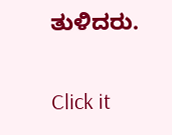ತುಳಿದರು.


Click it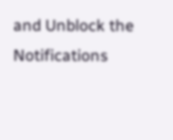and Unblock the Notifications